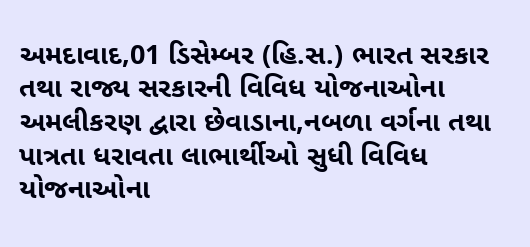અમદાવાદ,01 ડિસેમ્બર (હિ.સ.) ભારત સરકાર તથા રાજ્ય સરકારની વિવિધ યોજનાઓના અમલીકરણ દ્વારા છેવાડાના,નબળા વર્ગના તથા પાત્રતા ધરાવતા લાભાર્થીઓ સુધી વિવિધ યોજનાઓના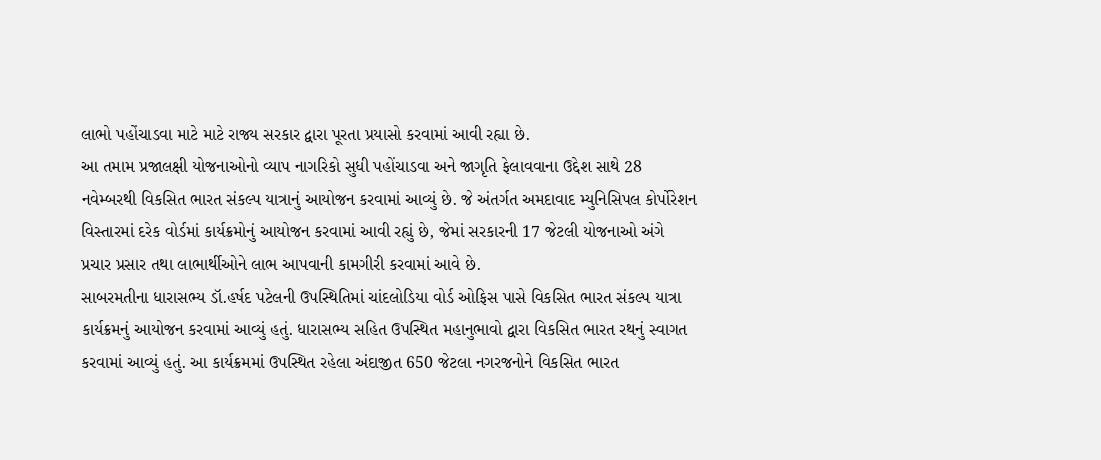લાભો પહોંચાડવા માટે માટે રાજ્ય સરકાર દ્વારા પૂરતા પ્રયાસો કરવામાં આવી રહ્યા છે.
આ તમામ પ્રજાલક્ષી યોજનાઓનો વ્યાપ નાગરિકો સુધી પહોંચાડવા અને જાગૃતિ ફેલાવવાના ઉદ્દેશ સાથે 28 નવેમ્બરથી વિકસિત ભારત સંકલ્પ યાત્રાનું આયોજન કરવામાં આવ્યું છે. જે અંતર્ગત અમદાવાદ મ્યુનિસિપલ કોર્પોરેશન વિસ્તારમાં દરેક વોર્ડમાં કાર્યક્રમોનું આયોજન કરવામાં આવી રહ્યું છે, જેમાં સરકારની 17 જેટલી યોજનાઓ અંગે પ્રચાર પ્રસાર તથા લાભાર્થીઓને લાભ આપવાની કામગીરી કરવામાં આવે છે.
સાબરમતીના ધારાસભ્ય ડૉ.હર્ષદ પટેલની ઉપસ્થિતિમાં ચાંદલોડિયા વોર્ડ ઓફિસ પાસે વિકસિત ભારત સંકલ્પ યાત્રા કાર્યક્રમનું આયોજન કરવામાં આવ્યું હતું. ધારાસભ્ય સહિત ઉપસ્થિત મહાનુભાવો દ્વારા વિકસિત ભારત રથનું સ્વાગત કરવામાં આવ્યું હતું. આ કાર્યક્રમમાં ઉપસ્થિત રહેલા અંદાજીત 650 જેટલા નગરજનોને વિકસિત ભારત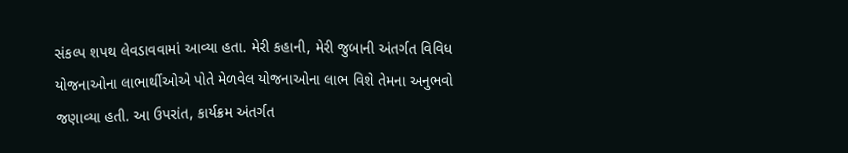સંકલ્પ શપથ લેવડાવવામાં આવ્યા હતા. મેરી કહાની, મેરી જુબાની અંતર્ગત વિવિધ યોજનાઓના લાભાર્થીઓએ પોતે મેળવેલ યોજનાઓના લાભ વિશે તેમના અનુભવો જણાવ્યા હતી. આ ઉપરાંત, કાર્યક્રમ અંતર્ગત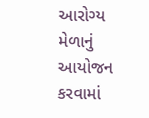આરોગ્ય મેળાનું આયોજન કરવામાં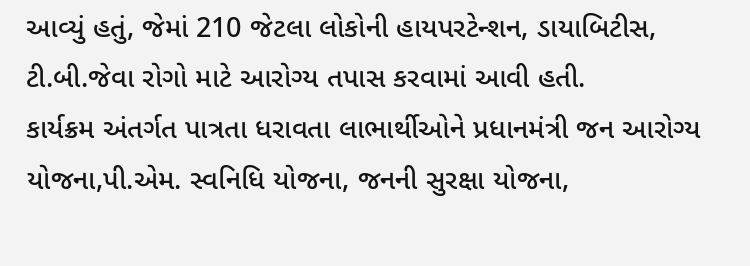આવ્યું હતું, જેમાં 210 જેટલા લોકોની હાયપરટેન્શન, ડાયાબિટીસ, ટી.બી.જેવા રોગો માટે આરોગ્ય તપાસ કરવામાં આવી હતી.
કાર્યક્રમ અંતર્ગત પાત્રતા ધરાવતા લાભાર્થીઓને પ્રધાનમંત્રી જન આરોગ્ય યોજના,પી.એમ. સ્વનિધિ યોજના, જનની સુરક્ષા યોજના,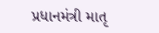પ્રધાનમંત્રી માતૃ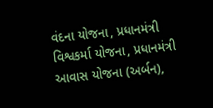વંદના યોજના, પ્રધાનમંત્રી વિશ્વકર્મા યોજના, પ્રધાનમંત્રી આવાસ યોજના (અર્બન),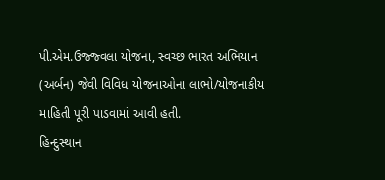પી.એમ.ઉજ્જ્વલા યોજના, સ્વચ્છ ભારત અભિયાન (અર્બન) જેવી વિવિધ યોજનાઓના લાભો/યોજનાકીય માહિતી પૂરી પાડવામાં આવી હતી.
હિન્દુસ્થાન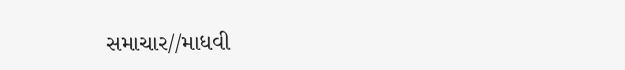સમાચાર//માધવી